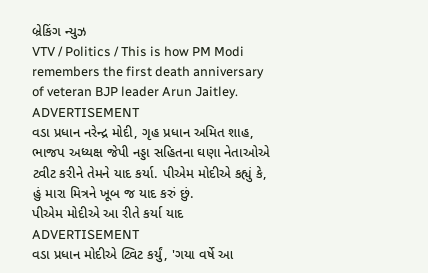બ્રેકિંગ ન્યુઝ
VTV / Politics / This is how PM Modi remembers the first death anniversary of veteran BJP leader Arun Jaitley.
ADVERTISEMENT
વડા પ્રધાન નરેન્દ્ર મોદી, ગૃહ પ્રધાન અમિત શાહ, ભાજપ અધ્યક્ષ જેપી નડ્ડા સહિતના ઘણા નેતાઓએ ટ્વીટ કરીને તેમને યાદ કર્યા. પીએમ મોદીએ કહ્યું કે, હું મારા મિત્રને ખૂબ જ યાદ કરું છું.
પીએમ મોદીએ આ રીતે કર્યા યાદ
ADVERTISEMENT
વડા પ્રધાન મોદીએ ટ્વિટ કર્યું, 'ગયા વર્ષે આ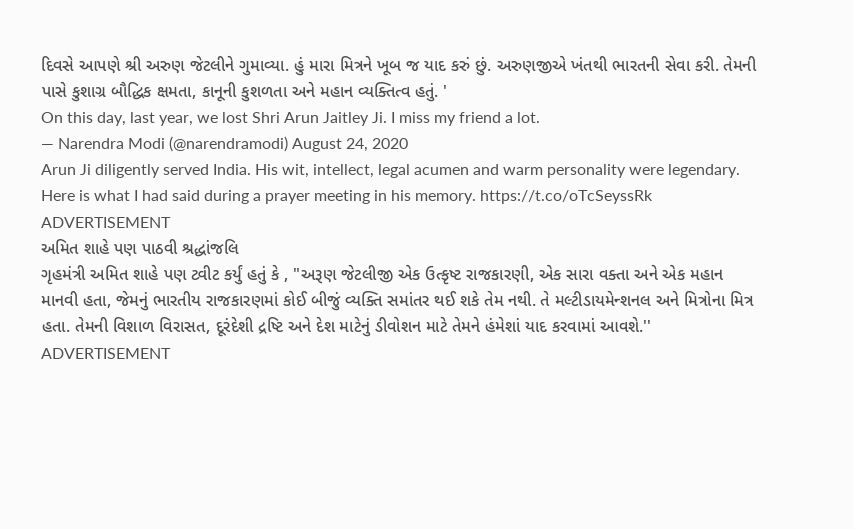દિવસે આપણે શ્રી અરુણ જેટલીને ગુમાવ્યા. હું મારા મિત્રને ખૂબ જ યાદ કરું છું. અરુણજીએ ખંતથી ભારતની સેવા કરી. તેમની પાસે કુશાગ્ર બૌદ્ધિક ક્ષમતા, કાનૂની કુશળતા અને મહાન વ્યક્તિત્વ હતું. '
On this day, last year, we lost Shri Arun Jaitley Ji. I miss my friend a lot.
— Narendra Modi (@narendramodi) August 24, 2020
Arun Ji diligently served India. His wit, intellect, legal acumen and warm personality were legendary.
Here is what I had said during a prayer meeting in his memory. https://t.co/oTcSeyssRk
ADVERTISEMENT
અમિત શાહે પણ પાઠવી શ્રદ્ધાંજલિ
ગૃહમંત્રી અમિત શાહે પણ ટ્વીટ કર્યું હતું કે , "અરૂણ જેટલીજી એક ઉત્કૃષ્ટ રાજકારણી, એક સારા વક્તા અને એક મહાન માનવી હતા, જેમનું ભારતીય રાજકારણમાં કોઈ બીજું વ્યક્તિ સમાંતર થઈ શકે તેમ નથી. તે મલ્ટીડાયમેન્શનલ અને મિત્રોના મિત્ર હતા. તેમની વિશાળ વિરાસત, દૂરંદેશી દ્રષ્ટિ અને દેશ માટેનું ડીવોશન માટે તેમને હંમેશાં યાદ કરવામાં આવશે.''
ADVERTISEMENT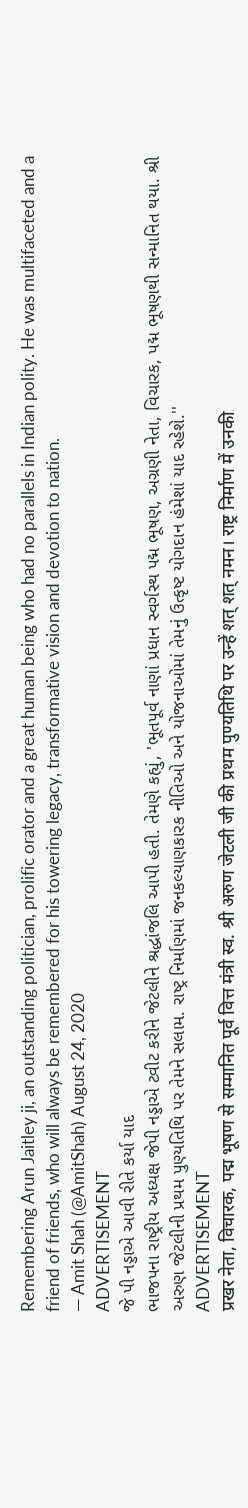Remembering Arun Jaitley ji, an outstanding politician, prolific orator and a great human being who had no parallels in Indian polity. He was multifaceted and a friend of friends, who will always be remembered for his towering legacy, transformative vision and devotion to nation.
— Amit Shah (@AmitShah) August 24, 2020
ADVERTISEMENT
જે પી નડ્ડાએ આવી રીતે કર્યા યાદ
ભાજપના રાષ્ટ્રીય અધ્યક્ષ જેપી નડ્ડાએ ટ્વીટ કરીને જેટલીને શ્રદ્ધાંજલિ આપી હતી. તેમણે કહ્યું, 'ભૂતપૂર્વ નાણાં પ્રધાન સ્વર્ગસ્થ પદ્મ ભૂષણ, અગ્રણી નેતા, વિચારક, પદ્મ ભૂષણથી સન્માનિત થયા. શ્રી અરુણ જેટલીની પ્રથમ પુણ્યતિથિ પર તેમને સલામ. રાષ્ટ્ર નિર્માણમાં જનકલ્યાણકારક નીતિઓ અને યોજનાઓમાં તેમનું ઉત્કૃષ્ટ યોગદાન હંમેશાં યાદ રહેશે.''
ADVERTISEMENT
प्रखर नेता, विचारक, पद्म भूषण से सम्मानित पूर्व वित्त मंत्री स्व. श्री अरुण जेटली जी की प्रथम पुण्यतिथि पर उन्हें शत् शत् नमन। राष्ट्र निर्माण में उनकी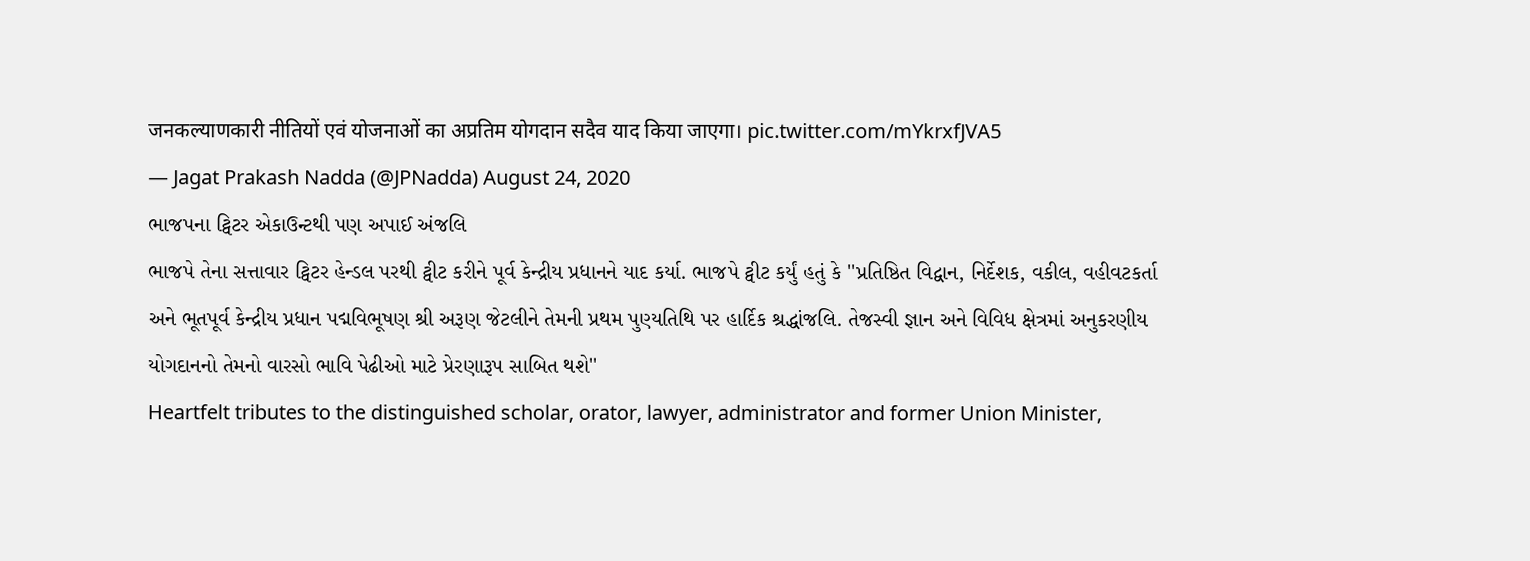जनकल्याणकारी नीतियों एवं योजनाओं का अप्रतिम योगदान सदैव याद किया जाएगा। pic.twitter.com/mYkrxfJVA5
— Jagat Prakash Nadda (@JPNadda) August 24, 2020
ભાજપના ટ્વિટર એકાઉન્ટથી પણ અપાઈ અંજલિ
ભાજપે તેના સત્તાવાર ટ્વિટર હેન્ડલ પરથી ટ્વીટ કરીને પૂર્વ કેન્દ્રીય પ્રધાનને યાદ કર્યા. ભાજપે ટ્વીટ કર્યું હતું કે ''પ્રતિષ્ઠિત વિદ્વાન, નિર્દેશક, વકીલ, વહીવટકર્તા અને ભૂતપૂર્વ કેન્દ્રીય પ્રધાન પદ્મવિભૂષણ શ્રી અરૂણ જેટલીને તેમની પ્રથમ પુણ્યતિથિ પર હાર્દિક શ્રદ્ધાંજલિ. તેજસ્વી જ્ઞાન અને વિવિધ ક્ષેત્રમાં અનુકરણીય યોગદાનનો તેમનો વારસો ભાવિ પેઢીઓ માટે પ્રેરણારૂપ સાબિત થશે''
Heartfelt tributes to the distinguished scholar, orator, lawyer, administrator and former Union Minister,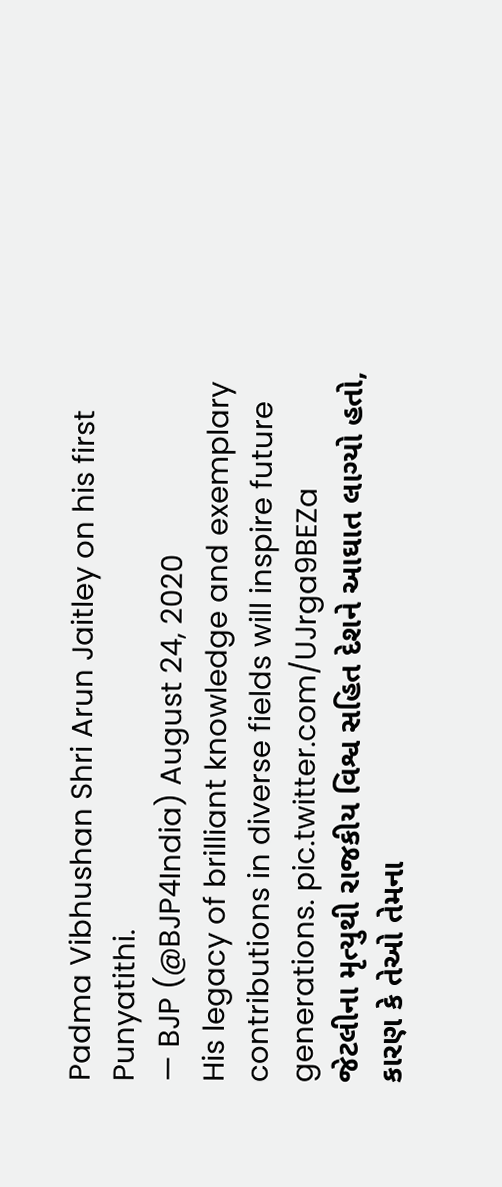Padma Vibhushan Shri Arun Jaitley on his first Punyatithi.
— BJP (@BJP4India) August 24, 2020
His legacy of brilliant knowledge and exemplary contributions in diverse fields will inspire future generations. pic.twitter.com/UJrga9BEZa
જેટલીના મૃત્યુથી રાજકીય વિશ્વ સહિત દેશને આઘાત લાગ્યો હતો, કારણ કે તેઓ તેમના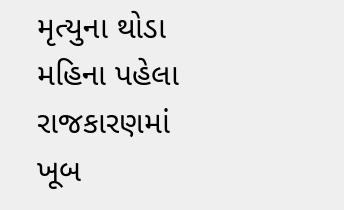મૃત્યુના થોડા મહિના પહેલા રાજકારણમાં ખૂબ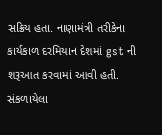સક્રિય હતા. નાણામંત્રી તરીકેના કાર્યકાળ દરમિયાન દેશમાં gst ની શરૂઆત કરવામાં આવી હતી.
સંકળાયેલા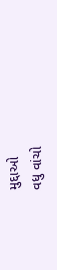મુદ્દાઓ
વધુ વાંચો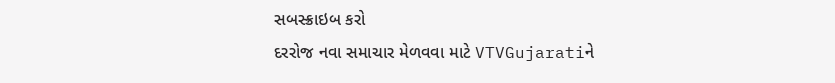સબસ્ક્રાઇબ કરો
દરરોજ નવા સમાચાર મેળવવા માટે VTVGujaratiને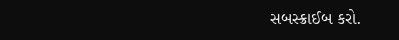સબસ્ક્રાઈબ કરો.